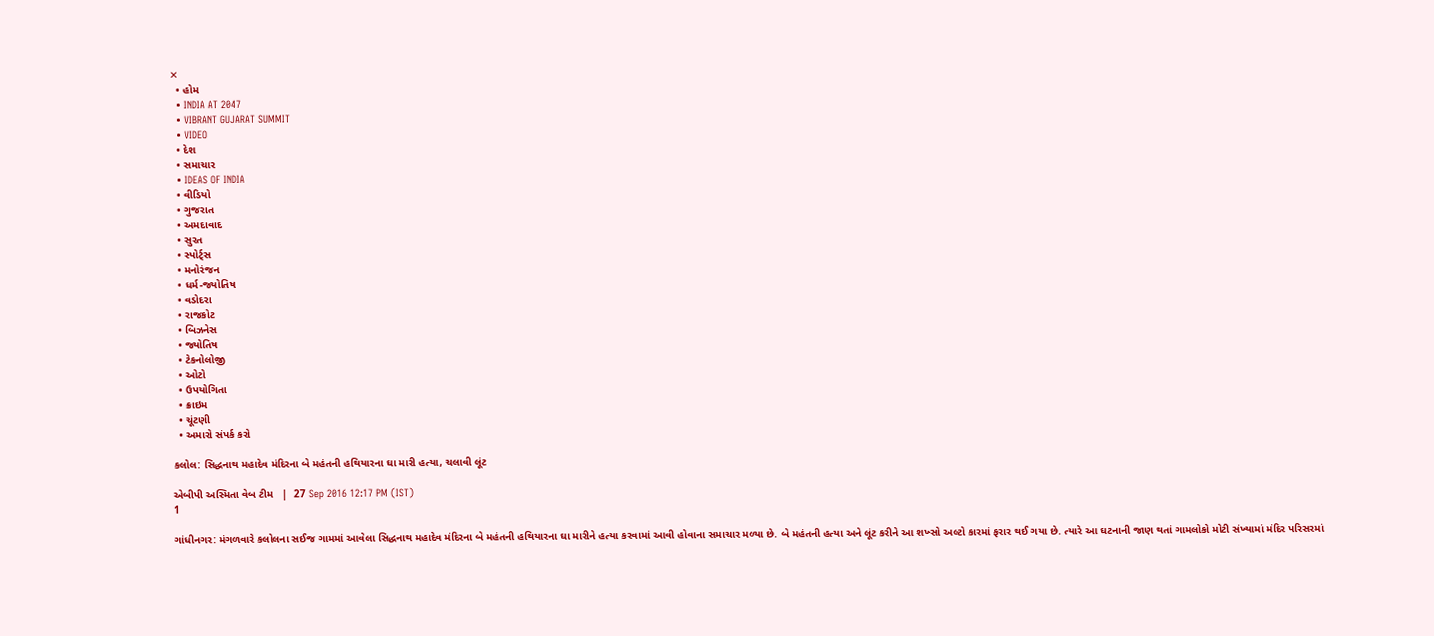✕
  • હોમ
  • INDIA AT 2047
  • VIBRANT GUJARAT SUMMIT
  • VIDEO
  • દેશ
  • સમાચાર
  • IDEAS OF INDIA
  • વીડિયો
  • ગુજરાત
  • અમદાવાદ
  • સુરત
  • સ્પોર્ટ્સ
  • મનોરંજન
  • ધર્મ-જ્યોતિષ
  • વડોદરા
  • રાજકોટ
  • બિઝનેસ
  • જ્યોતિષ
  • ટેકનોલોજી
  • ઓટો
  • ઉપયોગિતા
  • ક્રાઇમ
  • ચૂંટણી
  • અમારો સંપર્ક કરો

કલોલ: સિદ્ધનાથ મહાદેવ મંદિરના બે મહંતની હથિયારના ઘા મારી હત્યા, ચલાવી લૂંટ

એબીપી અસ્મિતા વેબ ટીમ   |  27 Sep 2016 12:17 PM (IST)
1

ગાંધીનગર: મંગળવારે કલોલના સઈજ ગામમાં આવેલા સિદ્ધનાથ મહાદેવ મંદિરના બે મહંતની હથિયારના ઘા મારીને હત્યા કરવામાં આવી હોવાના સમાચાર મળ્યા છે. બે મહંતની હત્યા અને લૂંટ કરીને આ શખ્સો અલ્ટો કારમાં ફરાર થઈ ગયા છે. ત્યારે આ ઘટનાની જાણ થતાં ગામલોકો મોટી સંખ્યામાં મંદિર પરિસરમાં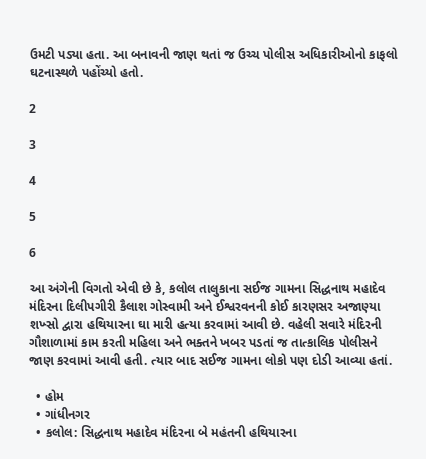ઉમટી પડ્યા હતા. આ બનાવની જાણ થતાં જ ઉચ્ચ પોલીસ અધિકારીઓનો કાફલો ઘટનાસ્થળે પહોંચ્યો હતો.

2

3

4

5

6

આ અંગેની વિગતો એવી છે કે, કલોલ તાલુકાના સઈજ ગામના સિદ્ધનાથ મહાદેવ મંદિરના દિલીપગીરી કૈલાશ ગોસ્વામી અને ઈશ્વરવનની કોઈ કારણસર અજાણ્યા શખ્સો દ્વારા હથિયારના ઘા મારી હત્યા કરવામાં આવી છે. વહેલી સવારે મંદિરની ગૌશાળામાં કામ કરતી મહિલા અને ભક્તને ખબર પડતાં જ તાત્કાલિક પોલીસને જાણ કરવામાં આવી હતી. ત્યાર બાદ સઈજ ગામના લોકો પણ દોડી આવ્યા હતાં.

  • હોમ
  • ગાંધીનગર
  • કલોલ: સિદ્ધનાથ મહાદેવ મંદિરના બે મહંતની હથિયારના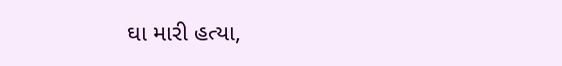ઘા મારી હત્યા,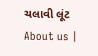ચલાવી લૂંટ
About us |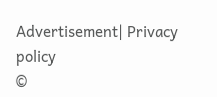Advertisement| Privacy policy
©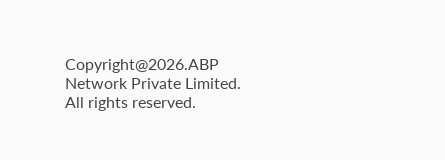Copyright@2026.ABP Network Private Limited. All rights reserved.